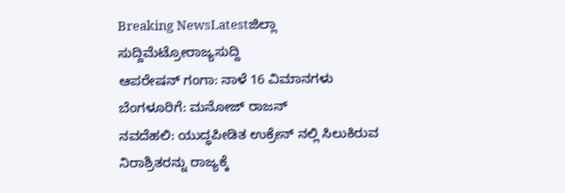Breaking NewsLatestಜಿಲ್ಲಾ ಸುದ್ದಿಮೆಟ್ರೋರಾಜ್ಯಸುದ್ದಿ
ಆಪರೇಷನ್ ಗಂಗಾ: ನಾಳೆ 16 ವಿಮಾನಗಳು ಬೆಂಗಳೂರಿಗೆ: ಮನೋಜ್ ರಾಜನ್
ನವದೆಹಲಿ: ಯುದ್ಧಪೀಡಿತ ಉಕ್ರೇನ್ ನಲ್ಲಿ ಸಿಲುಕಿರುವ ನಿರಾಶ್ರಿತರನ್ನು ರಾಜ್ಯಕ್ಕೆ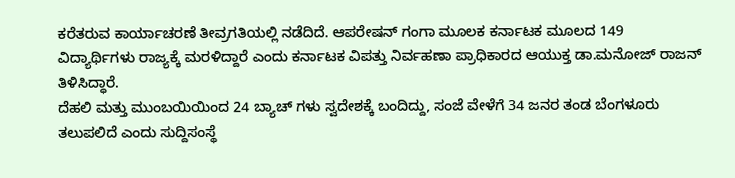ಕರೆತರುವ ಕಾರ್ಯಾಚರಣೆ ತೀವ್ರಗತಿಯಲ್ಲಿ ನಡೆದಿದೆ. ಆಪರೇಷನ್ ಗಂಗಾ ಮೂಲಕ ಕರ್ನಾಟಕ ಮೂಲದ 149 ವಿದ್ಯಾರ್ಥಿಗಳು ರಾಜ್ಯಕ್ಕೆ ಮರಳಿದ್ದಾರೆ ಎಂದು ಕರ್ನಾಟಕ ವಿಪತ್ತು ನಿರ್ವಹಣಾ ಪ್ರಾಧಿಕಾರದ ಆಯುಕ್ತ ಡಾ.ಮನೋಜ್ ರಾಜನ್ ತಿಳಿಸಿದ್ಧಾರೆ.
ದೆಹಲಿ ಮತ್ತು ಮುಂಬಯಿಯಿಂದ 24 ಬ್ಯಾಚ್ ಗಳು ಸ್ವದೇಶಕ್ಕೆ ಬಂದಿದ್ದು, ಸಂಜೆ ವೇಳೆಗೆ 34 ಜನರ ತಂಡ ಬೆಂಗಳೂರು ತಲುಪಲಿದೆ ಎಂದು ಸುದ್ದಿಸಂಸ್ಥೆ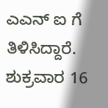ಎಎನ್ ಐ ಗೆ ತಿಳಿಸಿದ್ದಾರೆ.
ಶುಕ್ರವಾರ 16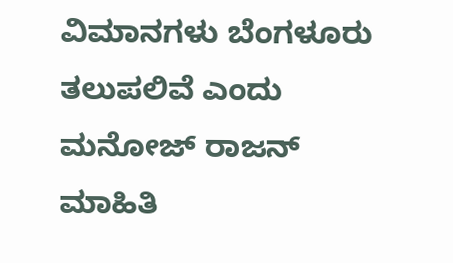ವಿಮಾನಗಳು ಬೆಂಗಳೂರು ತಲುಪಲಿವೆ ಎಂದು ಮನೋಜ್ ರಾಜನ್ ಮಾಹಿತಿ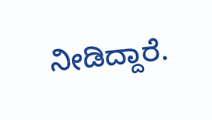ನೀಡಿದ್ದಾರೆ.